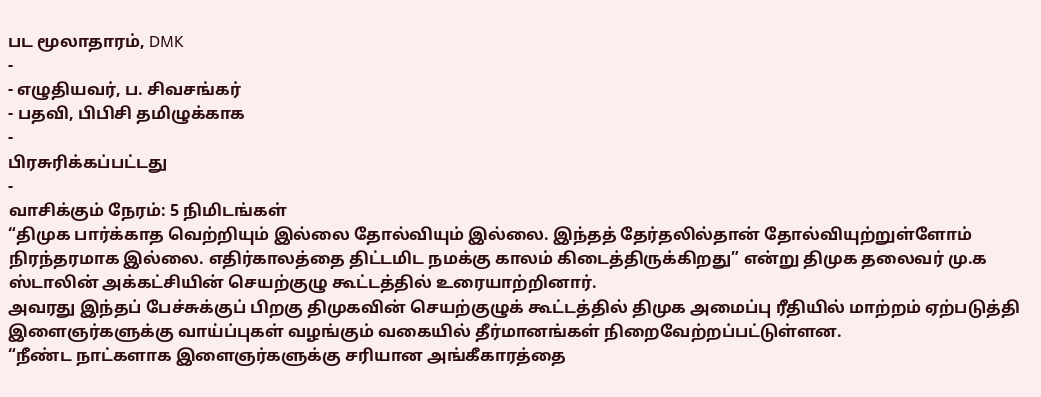பட மூலாதாரம், DMK
-
- எழுதியவர், ப. சிவசங்கர்
- பதவி, பிபிசி தமிழுக்காக
-
பிரசுரிக்கப்பட்டது
-
வாசிக்கும் நேரம்: 5 நிமிடங்கள்
“திமுக பார்க்காத வெற்றியும் இல்லை தோல்வியும் இல்லை. இந்தத் தேர்தலில்தான் தோல்வியுற்றுள்ளோம் நிரந்தரமாக இல்லை. எதிர்காலத்தை திட்டமிட நமக்கு காலம் கிடைத்திருக்கிறது” என்று திமுக தலைவர் மு.க ஸ்டாலின் அக்கட்சியின் செயற்குழு கூட்டத்தில் உரையாற்றினார்.
அவரது இந்தப் பேச்சுக்குப் பிறகு திமுகவின் செயற்குழுக் கூட்டத்தில் திமுக அமைப்பு ரீதியில் மாற்றம் ஏற்படுத்தி இளைஞர்களுக்கு வாய்ப்புகள் வழங்கும் வகையில் தீர்மானங்கள் நிறைவேற்றப்பட்டுள்ளன.
“நீண்ட நாட்களாக இளைஞர்களுக்கு சரியான அங்கீகாரத்தை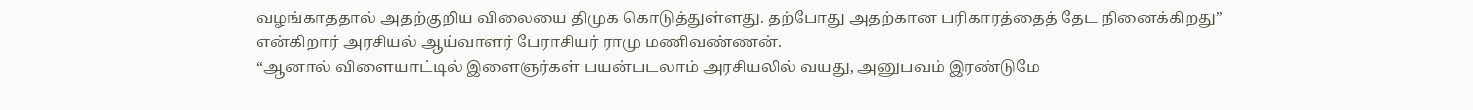வழங்காததால் அதற்குறிய விலையை திமுக கொடுத்துள்ளது. தற்போது அதற்கான பரிகாரத்தைத் தேட நினைக்கிறது” என்கிறார் அரசியல் ஆய்வாளர் பேராசியர் ராமு மணிவண்ணன்.
“ஆனால் விளையாட்டில் இளைஞர்கள் பயன்படலாம் அரசியலில் வயது, அனுபவம் இரண்டுமே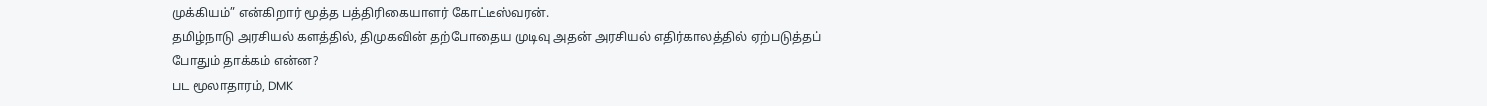முக்கியம்” என்கிறார் மூத்த பத்திரிகையாளர் கோட்டீஸ்வரன்.
தமிழ்நாடு அரசியல் களத்தில், திமுகவின் தற்போதைய முடிவு அதன் அரசியல் எதிர்காலத்தில் ஏற்படுத்தப் போதும் தாக்கம் என்ன?
பட மூலாதாரம், DMK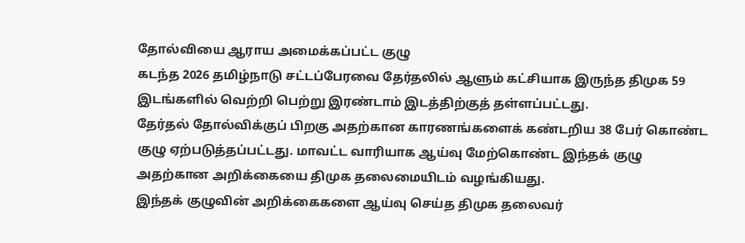தோல்வியை ஆராய அமைக்கப்பட்ட குழு
கடந்த 2026 தமிழ்நாடு சட்டப்பேரவை தேர்தலில் ஆளும் கட்சியாக இருந்த திமுக 59 இடங்களில் வெற்றி பெற்று இரண்டாம் இடத்திற்குத் தள்ளப்பட்டது.
தேர்தல் தோல்விக்குப் பிறகு அதற்கான காரணங்களைக் கண்டறிய 38 பேர் கொண்ட குழு ஏற்படுத்தப்பட்டது. மாவட்ட வாரியாக ஆய்வு மேற்கொண்ட இந்தக் குழு அதற்கான அறிக்கையை திமுக தலைமையிடம் வழங்கியது.
இந்தக் குழுவின் அறிக்கைகளை ஆய்வு செய்த திமுக தலைவர்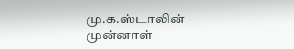மு.க.ஸ்டாலின் முன்னாள்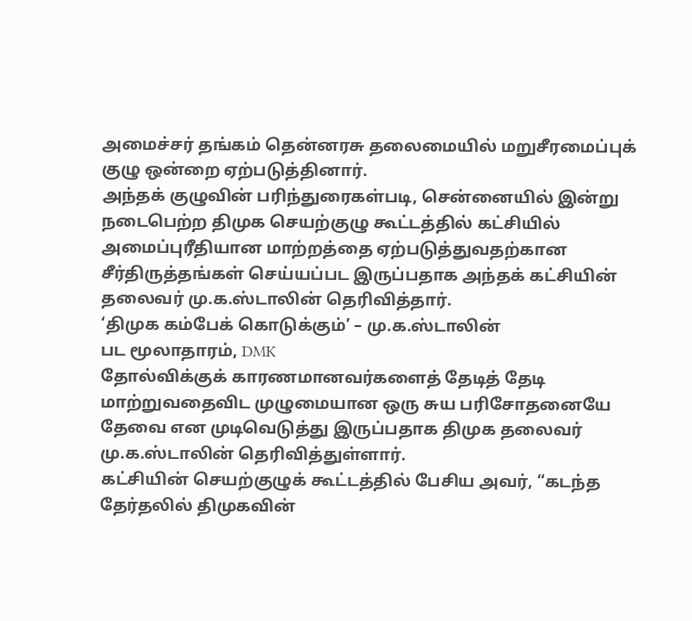அமைச்சர் தங்கம் தென்னரசு தலைமையில் மறுசீரமைப்புக் குழு ஒன்றை ஏற்படுத்தினார்.
அந்தக் குழுவின் பரிந்துரைகள்படி, சென்னையில் இன்று நடைபெற்ற திமுக செயற்குழு கூட்டத்தில் கட்சியில் அமைப்புரீதியான மாற்றத்தை ஏற்படுத்துவதற்கான சீர்திருத்தங்கள் செய்யப்பட இருப்பதாக அந்தக் கட்சியின் தலைவர் மு.க.ஸ்டாலின் தெரிவித்தார்.
‘திமுக கம்பேக் கொடுக்கும்’ – மு.க.ஸ்டாலின்
பட மூலாதாரம், DMK
தோல்விக்குக் காரணமானவர்களைத் தேடித் தேடி மாற்றுவதைவிட முழுமையான ஒரு சுய பரிசோதனையே தேவை என முடிவெடுத்து இருப்பதாக திமுக தலைவர் மு.க.ஸ்டாலின் தெரிவித்துள்ளார்.
கட்சியின் செயற்குழுக் கூட்டத்தில் பேசிய அவர், “கடந்த தேர்தலில் திமுகவின்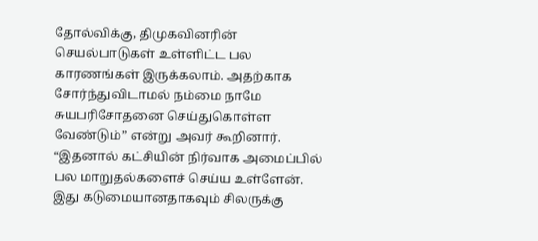தோல்விக்கு, திமுகவினரின் செயல்பாடுகள் உள்ளிட்ட பல காரணங்கள் இருக்கலாம். அதற்காக சோர்ந்துவிடாமல் நம்மை நாமே சுயபரிசோதனை செய்துகொள்ள வேண்டும்” என்று அவர் கூறினார்.
“இதனால் கட்சியின் நிர்வாக அமைப்பில் பல மாறுதல்களைச் செய்ய உள்ளேன். இது கடுமையானதாகவும் சிலருக்கு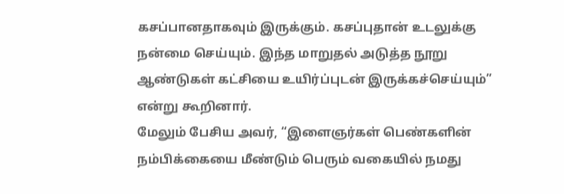கசப்பானதாகவும் இருக்கும். கசப்புதான் உடலுக்கு நன்மை செய்யும். இந்த மாறுதல் அடுத்த நூறு ஆண்டுகள் கட்சியை உயிர்ப்புடன் இருக்கச்செய்யும்” என்று கூறினார்.
மேலும் பேசிய அவர், “இளைஞர்கள் பெண்களின் நம்பிக்கையை மீண்டும் பெரும் வகையில் நமது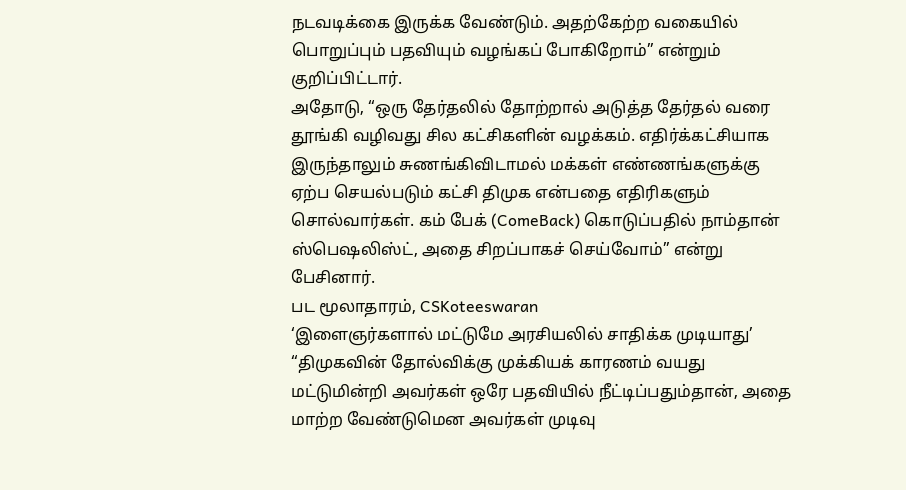நடவடிக்கை இருக்க வேண்டும். அதற்கேற்ற வகையில் பொறுப்பும் பதவியும் வழங்கப் போகிறோம்” என்றும் குறிப்பிட்டார்.
அதோடு, “ஒரு தேர்தலில் தோற்றால் அடுத்த தேர்தல் வரை தூங்கி வழிவது சில கட்சிகளின் வழக்கம். எதிர்க்கட்சியாக இருந்தாலும் சுணங்கிவிடாமல் மக்கள் எண்ணங்களுக்கு ஏற்ப செயல்படும் கட்சி திமுக என்பதை எதிரிகளும் சொல்வார்கள். கம் பேக் (ComeBack) கொடுப்பதில் நாம்தான் ஸ்பெஷலிஸ்ட், அதை சிறப்பாகச் செய்வோம்” என்று பேசினார்.
பட மூலாதாரம், CSKoteeswaran
‘இளைஞர்களால் மட்டுமே அரசியலில் சாதிக்க முடியாது’
“திமுகவின் தோல்விக்கு முக்கியக் காரணம் வயது மட்டுமின்றி அவர்கள் ஒரே பதவியில் நீட்டிப்பதும்தான், அதை மாற்ற வேண்டுமென அவர்கள் முடிவு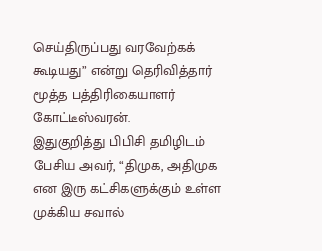செய்திருப்பது வரவேற்கக் கூடியது” என்று தெரிவித்தார் மூத்த பத்திரிகையாளர் கோட்டீஸ்வரன்.
இதுகுறித்து பிபிசி தமிழிடம் பேசிய அவர், “திமுக, அதிமுக என இரு கட்சிகளுக்கும் உள்ள முக்கிய சவால்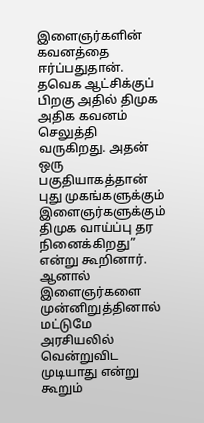இளைஞர்களின் கவனத்தை ஈர்ப்பதுதான். தவெக ஆட்சிக்குப் பிறகு அதில் திமுக அதிக கவனம் செலுத்தி வருகிறது. அதன் ஒரு பகுதியாகத்தான் புது முகங்களுக்கும் இளைஞர்களுக்கும் திமுக வாய்ப்பு தர நினைக்கிறது” என்று கூறினார்.
ஆனால் இளைஞர்களை முன்னிறுத்தினால் மட்டுமே அரசியலில் வென்றுவிட முடியாது என்று கூறும்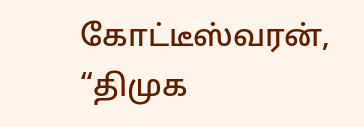கோட்டீஸ்வரன், “திமுக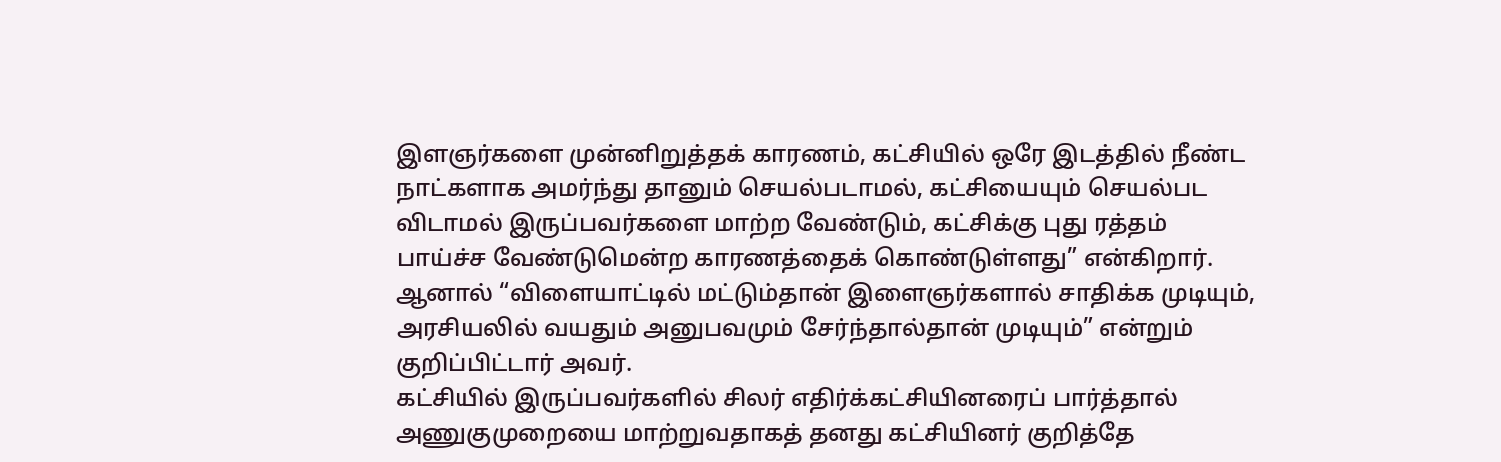இளஞர்களை முன்னிறுத்தக் காரணம், கட்சியில் ஒரே இடத்தில் நீண்ட நாட்களாக அமர்ந்து தானும் செயல்படாமல், கட்சியையும் செயல்பட விடாமல் இருப்பவர்களை மாற்ற வேண்டும், கட்சிக்கு புது ரத்தம் பாய்ச்ச வேண்டுமென்ற காரணத்தைக் கொண்டுள்ளது” என்கிறார்.
ஆனால் “விளையாட்டில் மட்டும்தான் இளைஞர்களால் சாதிக்க முடியும், அரசியலில் வயதும் அனுபவமும் சேர்ந்தால்தான் முடியும்” என்றும் குறிப்பிட்டார் அவர்.
கட்சியில் இருப்பவர்களில் சிலர் எதிர்க்கட்சியினரைப் பார்த்தால் அணுகுமுறையை மாற்றுவதாகத் தனது கட்சியினர் குறித்தே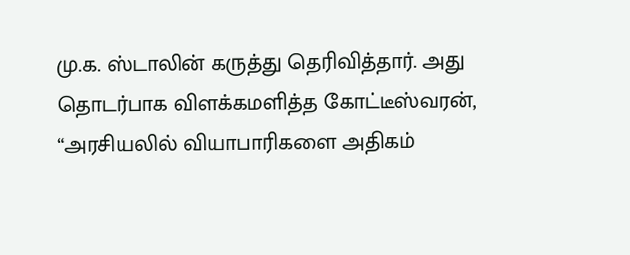மு.க. ஸ்டாலின் கருத்து தெரிவித்தார். அது தொடர்பாக விளக்கமளித்த கோட்டீஸ்வரன், “அரசியலில் வியாபாரிகளை அதிகம்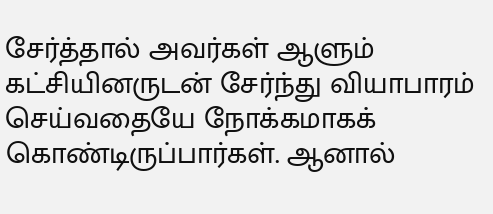சேர்த்தால் அவர்கள் ஆளும் கட்சியினருடன் சேர்ந்து வியாபாரம் செய்வதையே நோக்கமாகக் கொண்டிருப்பார்கள். ஆனால்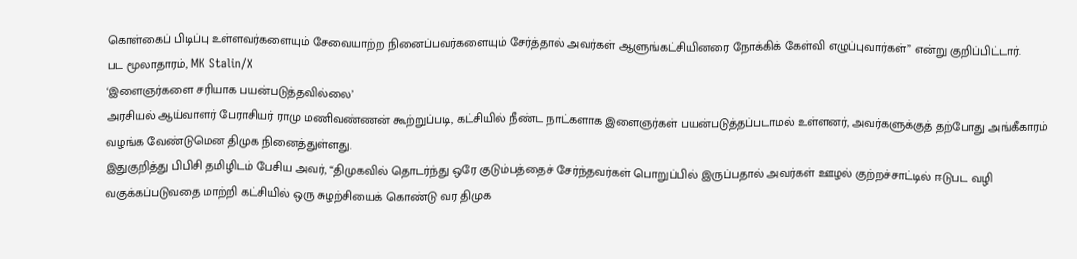கொள்கைப் பிடிப்பு உள்ளவர்களையும் சேவையாற்ற நினைப்பவர்களையும் சேர்த்தால் அவர்கள் ஆளுங்கட்சியினரை நோக்கிக் கேள்வி எழுப்புவார்கள்” என்று குறிப்பிட்டார்.
பட மூலாதாரம், MK Stalin/X
‘இளைஞர்களை சரியாக பயன்படுத்தவில்லை’
அரசியல் ஆய்வாளர் பேராசியர் ராமு மணிவண்ணன் கூற்றுப்படி, கட்சியில் நீண்ட நாட்களாக இளைஞர்கள் பயன்படுத்தப்படாமல் உள்ளனர், அவர்களுக்குத் தற்போது அங்கீகாரம் வழங்க வேண்டுமென திமுக நினைத்துள்ளது.
இதுகுறித்து பிபிசி தமிழிடம் பேசிய அவர், “திமுகவில் தொடர்ந்து ஒரே குடும்பத்தைச் சேர்ந்தவர்கள் பொறுப்பில் இருப்பதால் அவர்கள் ஊழல் குற்றச்சாட்டில் ஈடுபட வழி வகுக்கப்படுவதை மாற்றி கட்சியில் ஒரு சுழற்சியைக் கொண்டு வர திமுக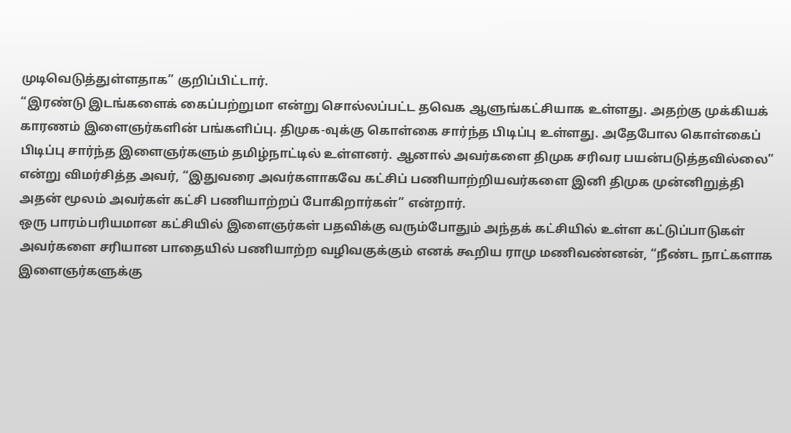முடிவெடுத்துள்ளதாக” குறிப்பிட்டார்.
“இரண்டு இடங்களைக் கைப்பற்றுமா என்று சொல்லப்பட்ட தவெக ஆளுங்கட்சியாக உள்ளது. அதற்கு முக்கியக் காரணம் இளைஞர்களின் பங்களிப்பு. திமுக-வுக்கு கொள்கை சார்ந்த பிடிப்பு உள்ளது. அதேபோல கொள்கைப் பிடிப்பு சார்ந்த இளைஞர்களும் தமிழ்நாட்டில் உள்ளனர். ஆனால் அவர்களை திமுக சரிவர பயன்படுத்தவில்லை” என்று விமர்சித்த அவர், “இதுவரை அவர்களாகவே கட்சிப் பணியாற்றியவர்களை இனி திமுக முன்னிறுத்தி அதன் மூலம் அவர்கள் கட்சி பணியாற்றப் போகிறார்கள்” என்றார்.
ஒரு பாரம்பரியமான கட்சியில் இளைஞர்கள் பதவிக்கு வரும்போதும் அந்தக் கட்சியில் உள்ள கட்டுப்பாடுகள் அவர்களை சரியான பாதையில் பணியாற்ற வழிவகுக்கும் எனக் கூறிய ராமு மணிவண்னன், “நீண்ட நாட்களாக இளைஞர்களுக்கு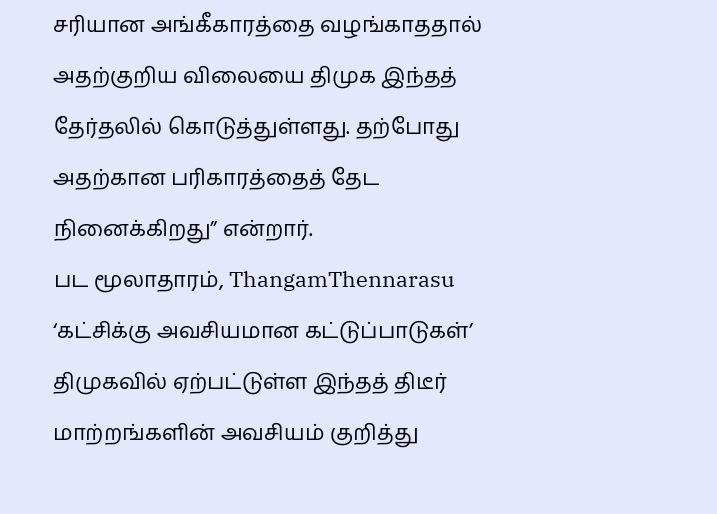சரியான அங்கீகாரத்தை வழங்காததால் அதற்குறிய விலையை திமுக இந்தத் தேர்தலில் கொடுத்துள்ளது. தற்போது அதற்கான பரிகாரத்தைத் தேட நினைக்கிறது” என்றார்.
பட மூலாதாரம், ThangamThennarasu
‘கட்சிக்கு அவசியமான கட்டுப்பாடுகள்’
திமுகவில் ஏற்பட்டுள்ள இந்தத் திடீர் மாற்றங்களின் அவசியம் குறித்து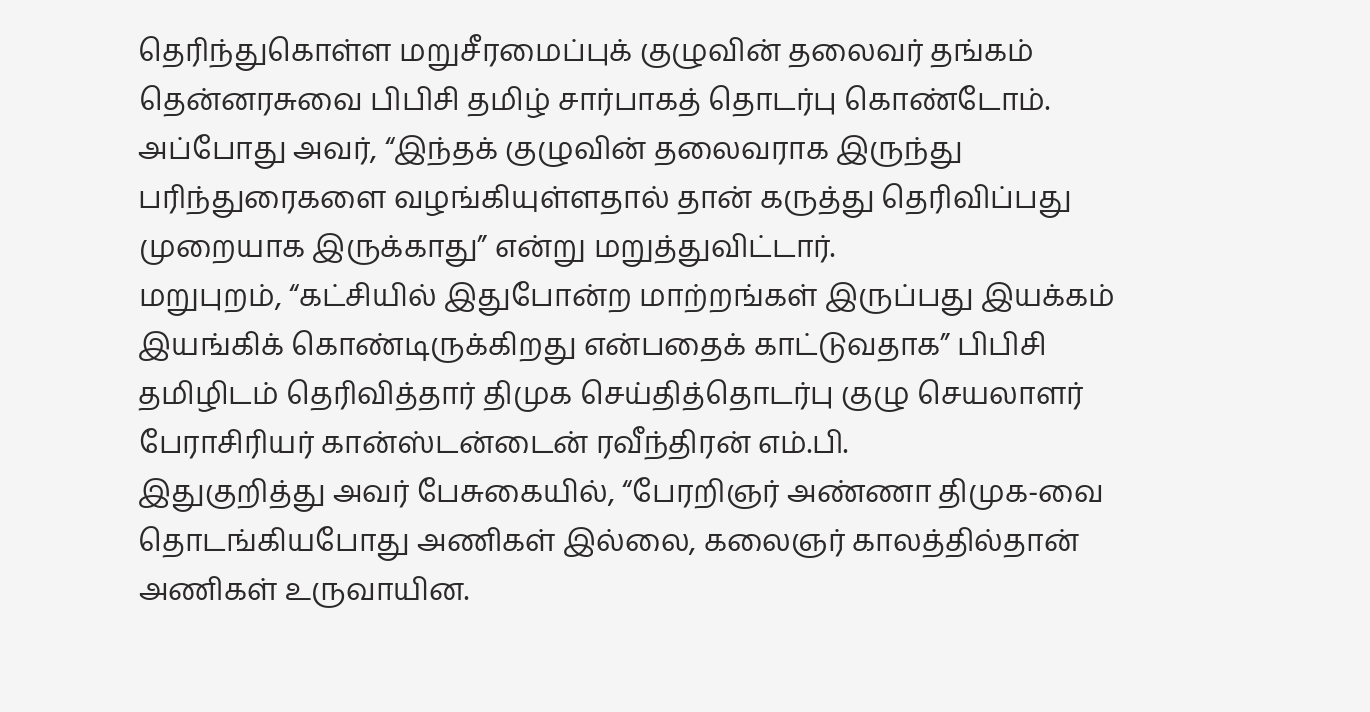தெரிந்துகொள்ள மறுசீரமைப்புக் குழுவின் தலைவர் தங்கம் தென்னரசுவை பிபிசி தமிழ் சார்பாகத் தொடர்பு கொண்டோம்.
அப்போது அவர், “இந்தக் குழுவின் தலைவராக இருந்து பரிந்துரைகளை வழங்கியுள்ளதால் தான் கருத்து தெரிவிப்பது முறையாக இருக்காது” என்று மறுத்துவிட்டார்.
மறுபுறம், “கட்சியில் இதுபோன்ற மாற்றங்கள் இருப்பது இயக்கம் இயங்கிக் கொண்டிருக்கிறது என்பதைக் காட்டுவதாக” பிபிசி தமிழிடம் தெரிவித்தார் திமுக செய்தித்தொடர்பு குழு செயலாளர் பேராசிரியர் கான்ஸ்டன்டைன் ரவீந்திரன் எம்.பி.
இதுகுறித்து அவர் பேசுகையில், “பேரறிஞர் அண்ணா திமுக-வை தொடங்கியபோது அணிகள் இல்லை, கலைஞர் காலத்தில்தான் அணிகள் உருவாயின.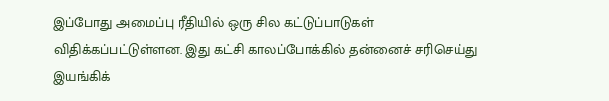இப்போது அமைப்பு ரீதியில் ஒரு சில கட்டுப்பாடுகள் விதிக்கப்பட்டுள்ளன. இது கட்சி காலப்போக்கில் தன்னைச் சரிசெய்து இயங்கிக்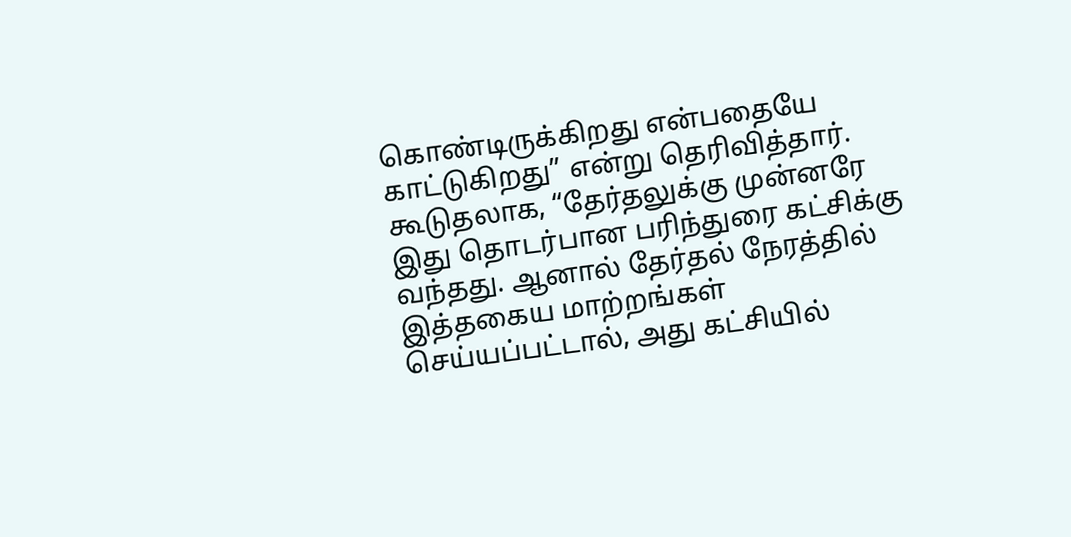கொண்டிருக்கிறது என்பதையே காட்டுகிறது” என்று தெரிவித்தார்.
கூடுதலாக, “தேர்தலுக்கு முன்னரே இது தொடர்பான பரிந்துரை கட்சிக்கு வந்தது. ஆனால் தேர்தல் நேரத்தில் இத்தகைய மாற்றங்கள் செய்யப்பட்டால், அது கட்சியில்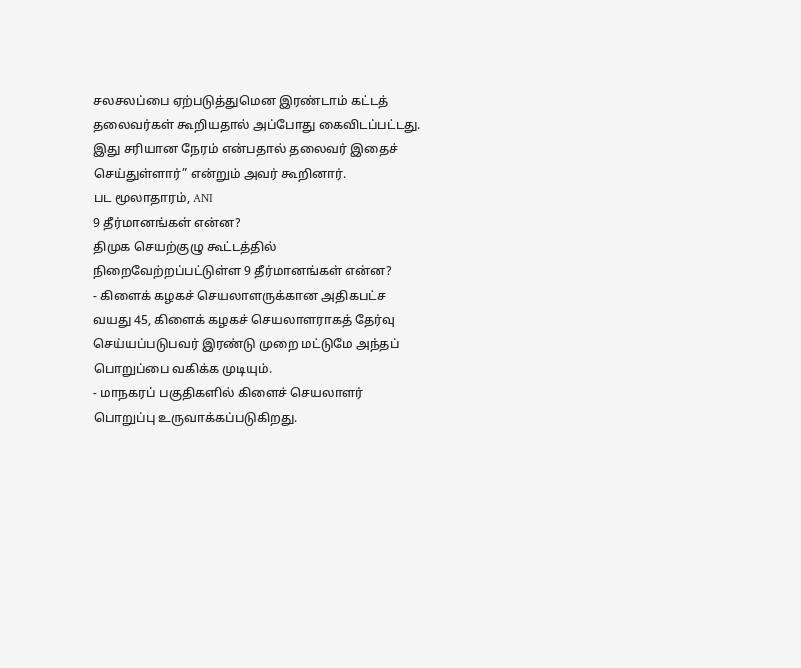சலசலப்பை ஏற்படுத்துமென இரண்டாம் கட்டத் தலைவர்கள் கூறியதால் அப்போது கைவிடப்பட்டது. இது சரியான நேரம் என்பதால் தலைவர் இதைச் செய்துள்ளார்” என்றும் அவர் கூறினார்.
பட மூலாதாரம், ANI
9 தீர்மானங்கள் என்ன?
திமுக செயற்குழு கூட்டத்தில் நிறைவேற்றப்பட்டுள்ள 9 தீர்மானங்கள் என்ன?
- கிளைக் கழகச் செயலாளருக்கான அதிகபட்ச வயது 45, கிளைக் கழகச் செயலாளராகத் தேர்வு செய்யப்படுபவர் இரண்டு முறை மட்டுமே அந்தப் பொறுப்பை வகிக்க முடியும்.
- மாநகரப் பகுதிகளில் கிளைச் செயலாளர் பொறுப்பு உருவாக்கப்படுகிறது.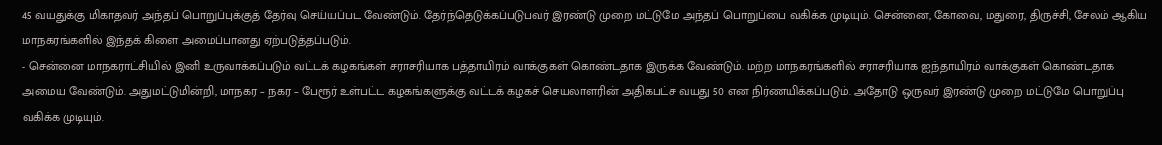45 வயதுக்கு மிகாதவர் அந்தப் பொறுப்புக்குத் தேர்வு செய்யப்பட வேண்டும். தேர்ந்தெடுக்கப்படுபவர் இரண்டு முறை மட்டுமே அந்தப் பொறுப்பை வகிக்க முடியும். சென்னை, கோவை, மதுரை, திருச்சி, சேலம் ஆகிய மாநகரங்களில் இந்தக் கிளை அமைப்பானது ஏற்படுத்தப்படும்.
- சென்னை மாநகராட்சியில் இனி உருவாக்கப்படும் வட்டக் கழகங்கள் சராசரியாக பத்தாயிரம் வாக்குகள் கொண்டதாக இருக்க வேண்டும். மற்ற மாநகரங்களில் சராசரியாக ஐந்தாயிரம் வாக்குகள் கொண்டதாக அமைய வேண்டும். அதுமட்டுமின்றி, மாநகர – நகர – பேரூர் உள்பட்ட கழகங்களுக்கு வட்டக் கழகச் செயலாளரின் அதிகபட்ச வயது 50 என நிர்ணயிக்கப்படும். அதோடு ஒருவர் இரண்டு முறை மட்டுமே பொறுப்பு வகிக்க முடியும்.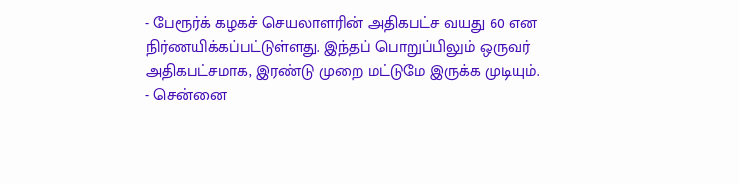- பேரூர்க் கழகச் செயலாளரின் அதிகபட்ச வயது 60 என நிர்ணயிக்கப்பட்டுள்ளது. இந்தப் பொறுப்பிலும் ஒருவர் அதிகபட்சமாக, இரண்டு முறை மட்டுமே இருக்க முடியும்.
- சென்னை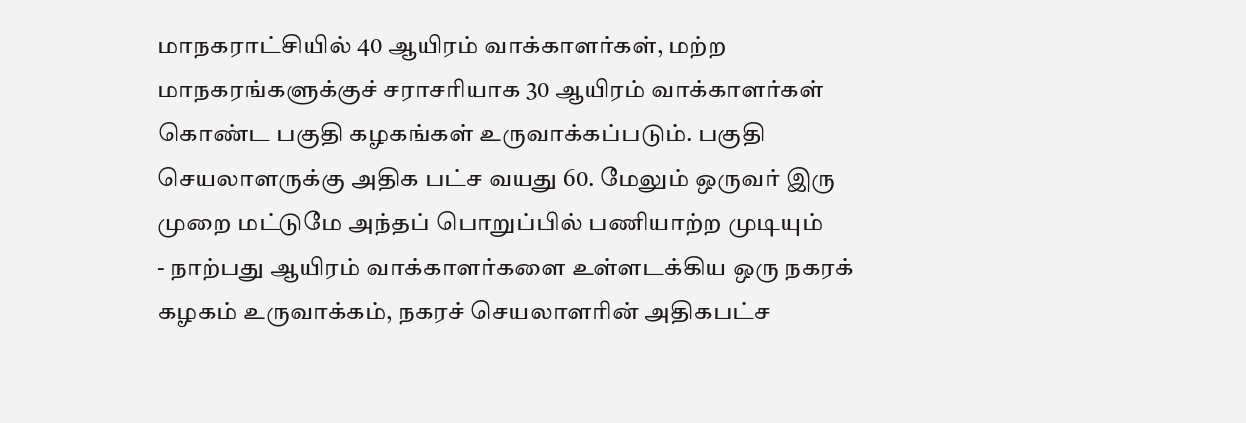மாநகராட்சியில் 40 ஆயிரம் வாக்காளர்கள், மற்ற மாநகரங்களுக்குச் சராசரியாக 30 ஆயிரம் வாக்காளர்கள் கொண்ட பகுதி கழகங்கள் உருவாக்கப்படும். பகுதி செயலாளருக்கு அதிக பட்ச வயது 60. மேலும் ஒருவர் இரு முறை மட்டுமே அந்தப் பொறுப்பில் பணியாற்ற முடியும்
- நாற்பது ஆயிரம் வாக்காளர்களை உள்ளடக்கிய ஒரு நகரக் கழகம் உருவாக்கம், நகரச் செயலாளரின் அதிகபட்ச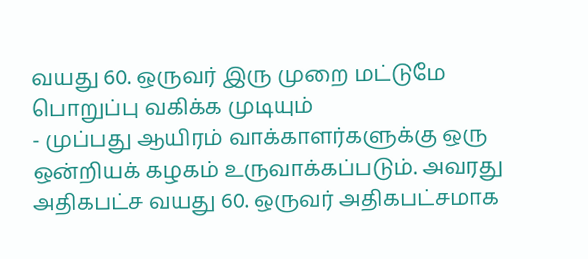வயது 60. ஒருவர் இரு முறை மட்டுமே பொறுப்பு வகிக்க முடியும்
- முப்பது ஆயிரம் வாக்காளர்களுக்கு ஒரு ஒன்றியக் கழகம் உருவாக்கப்படும். அவரது அதிகபட்ச வயது 60. ஒருவர் அதிகபட்சமாக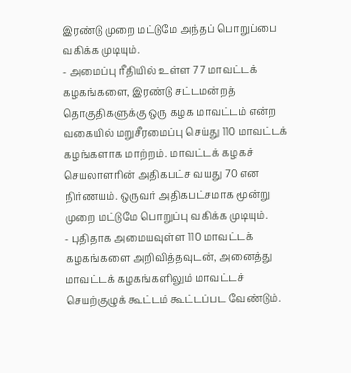இரண்டு முறை மட்டுமே அந்தப் பொறுப்பை வகிக்க முடியும்.
- அமைப்பு ரீதியில் உள்ள 77 மாவட்டக் கழகங்களை, இரண்டு சட்டமன்றத் தொகுதிகளுக்கு ஒரு கழக மாவட்டம் என்ற வகையில் மறுசீரமைப்பு செய்து 110 மாவட்டக் கழங்களாக மாற்றம். மாவட்டக் கழகச் செயலாளரின் அதிகபட்ச வயது 70 என நிர்ணயம். ஒருவர் அதிகபட்சமாக மூன்று முறை மட்டுமே பொறுப்பு வகிக்க முடியும்.
- புதிதாக அமையவுள்ள 110 மாவட்டக் கழகங்களை அறிவித்தவுடன், அனைத்து மாவட்டக் கழகங்களிலும் மாவட்டச் செயற்குழுக் கூட்டம் கூட்டப்பட வேண்டும்.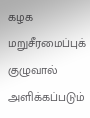கழக மறுசீரமைப்புக் குழுவால் அளிக்கப்படும்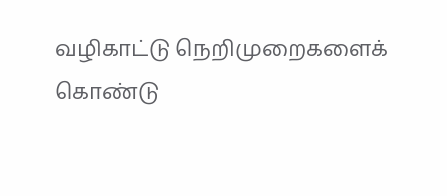வழிகாட்டு நெறிமுறைகளைக் கொண்டு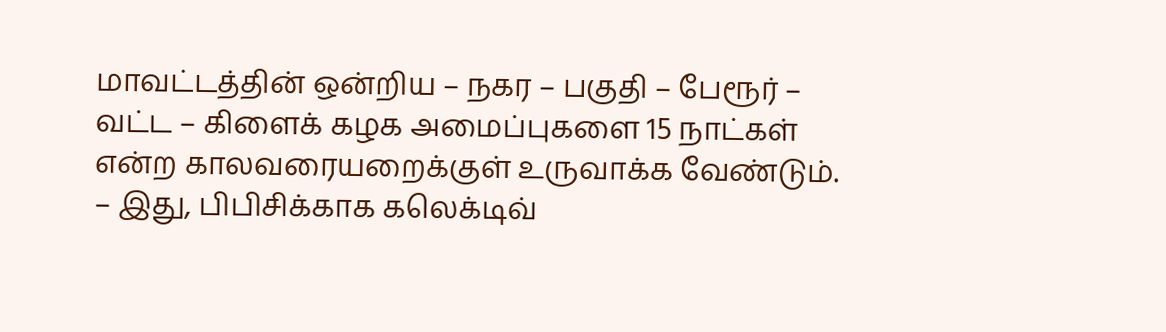மாவட்டத்தின் ஒன்றிய – நகர – பகுதி – பேரூர் – வட்ட – கிளைக் கழக அமைப்புகளை 15 நாட்கள் என்ற காலவரையறைக்குள் உருவாக்க வேண்டும்.
– இது, பிபிசிக்காக கலெக்டிவ்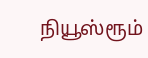நியூஸ்ரூம்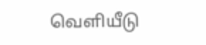வெளியீடு